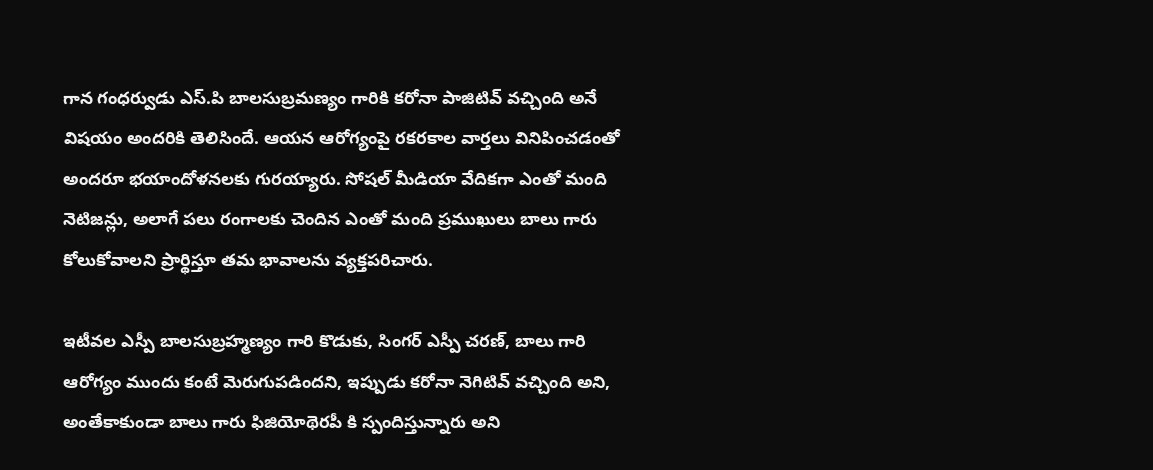గాన గంధర్వుడు ఎస్.పి బాలసుబ్రమణ్యం గారికి కరోనా పాజిటివ్ వచ్చింది అనే విషయం అందరికి తెలిసిందే. ఆయన ఆరోగ్యంపై రకరకాల వార్తలు వినిపించడంతో అందరూ భయాందోళనలకు గురయ్యారు. సోషల్ మీడియా వేదికగా ఎంతో మంది నెటిజన్లు, అలాగే పలు రంగాలకు చెందిన ఎంతో మంది ప్రముఖులు బాలు గారు కోలుకోవాలని ప్రార్థిస్తూ తమ భావాలను వ్యక్తపరిచారు.

ఇటీవల ఎస్పీ బాలసుబ్రహ్మణ్యం గారి కొడుకు, సింగర్ ఎస్పీ చరణ్, బాలు గారి ఆరోగ్యం ముందు కంటే మెరుగుపడిందని, ఇప్పుడు కరోనా నెగిటివ్ వచ్చింది అని, అంతేకాకుండా బాలు గారు ఫిజియోథెరపీ కి స్పందిస్తున్నారు అని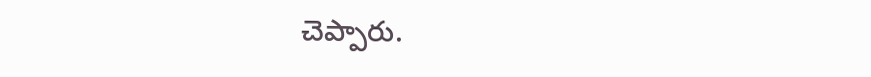చెప్పారు.